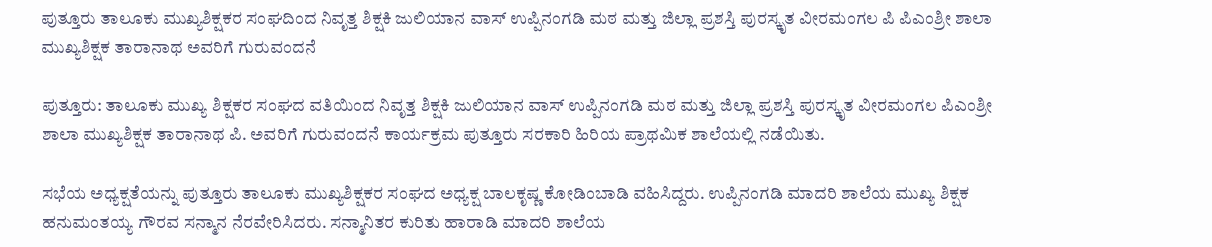ಪುತ್ತೂರು ತಾಲೂಕು ಮುಖ್ಯಶಿಕ್ಷಕರ ಸಂಘದಿಂದ ನಿವೃತ್ತ ಶಿಕ್ಷಕಿ ಜುಲಿಯಾನ ವಾಸ್ ಉಪ್ಪಿನಂಗಡಿ ಮಠ ಮತ್ತು ಜಿಲ್ಲಾ ಪ್ರಶಸ್ತಿ ಪುರಸ್ಕೃತ ವೀರಮಂಗಲ ಪಿ ಪಿಎಂಶ್ರೀ ಶಾಲಾ ಮುಖ್ಯಶಿಕ್ಷಕ ತಾರಾನಾಥ ಅವರಿಗೆ ಗುರುವಂದನೆ

ಪುತ್ತೂರು: ತಾಲೂಕು ಮುಖ್ಯ ಶಿಕ್ಷಕರ ಸಂಘದ ವತಿಯಿಂದ ನಿವೃತ್ತ ಶಿಕ್ಷಕಿ ಜುಲಿಯಾನ ವಾಸ್ ಉಪ್ಪಿನಂಗಡಿ ಮಠ ಮತ್ತು ಜಿಲ್ಲಾ ಪ್ರಶಸ್ತಿ ಪುರಸ್ಕೃತ ವೀರಮಂಗಲ ಪಿಎಂಶ್ರೀ ಶಾಲಾ ಮುಖ್ಯಶಿಕ್ಷಕ ತಾರಾನಾಥ ಪಿ. ಅವರಿಗೆ ಗುರುವಂದನೆ ಕಾರ್ಯಕ್ರಮ ಪುತ್ತೂರು ಸರಕಾರಿ ಹಿರಿಯ ಪ್ರಾಥಮಿಕ ಶಾಲೆಯಲ್ಲಿ ನಡೆಯಿತು.

ಸಭೆಯ ಅಧ್ಯಕ್ಷತೆಯನ್ನು ಪುತ್ತೂರು ತಾಲೂಕು ಮುಖ್ಯಶಿಕ್ಷಕರ ಸಂಘದ ಅಧ್ಯಕ್ಷ ಬಾಲಕೃಷ್ಣ ಕೋಡಿಂಬಾಡಿ ವಹಿಸಿದ್ದರು. ಉಪ್ಪಿನಂಗಡಿ ಮಾದರಿ ಶಾಲೆಯ ಮುಖ್ಯ ಶಿಕ್ಷಕ ಹನುಮಂತಯ್ಯ ಗೌರವ ಸನ್ಮಾನ ನೆರವೇರಿಸಿದರು. ಸನ್ಮಾನಿತರ ಕುರಿತು ಹಾರಾಡಿ ಮಾದರಿ ಶಾಲೆಯ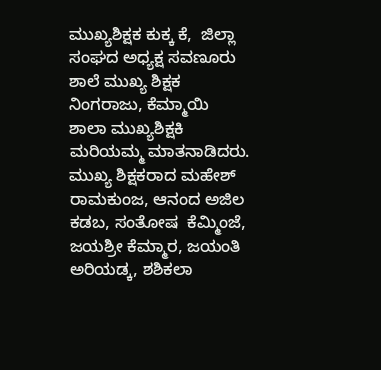ಮುಖ್ಯಶಿಕ್ಷಕ ಕುಕ್ಕ ಕೆ,  ಜಿಲ್ಲಾ ಸಂಘದ ಅಧ್ಯಕ್ಷ ಸವಣೂರು ಶಾಲೆ ಮುಖ್ಯ ಶಿಕ್ಷಕ ನಿಂಗರಾಜು, ಕೆಮ್ಮಾಯಿ ಶಾಲಾ ಮುಖ್ಯಶಿಕ್ಷಕಿ ಮರಿಯಮ್ಮ ಮಾತನಾಡಿದರು. ಮುಖ್ಯ ಶಿಕ್ಷಕರಾದ ಮಹೇಶ್ ರಾಮಕುಂಜ, ಆನಂದ ಅಜಿಲ ಕಡಬ, ಸಂತೋಷ  ಕೆಮ್ಮಿಂಜೆ, ಜಯಶ್ರೀ ಕೆಮ್ಮಾರ, ಜಯಂತಿ ಅರಿಯಡ್ಕ, ಶಶಿಕಲಾ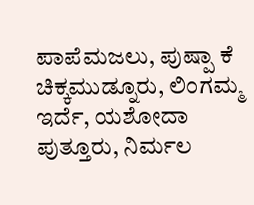ಪಾಪೆಮಜಲು, ಪುಷ್ಪಾ ಕೆ ಚಿಕ್ಕಮುಡ್ನೂರು, ಲಿಂಗಮ್ಮ ಇರ್ದೆ, ಯಶೋದಾ ಪುತ್ತೂರು, ನಿರ್ಮಲ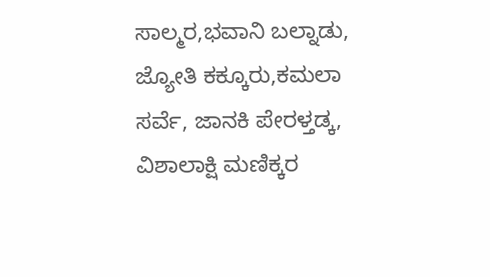ಸಾಲ್ಮರ,ಭವಾನಿ ಬಲ್ನಾಡು, ಜ್ಯೋತಿ ಕಕ್ಕೂರು,ಕಮಲಾ ಸರ್ವೆ, ಜಾನಕಿ ಪೇರಳ್ತಡ್ಕ, ವಿಶಾಲಾಕ್ಷಿ ಮಣಿಕ್ಕರ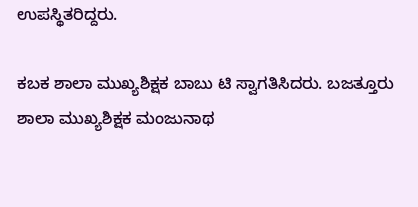ಉಪಸ್ಥಿತರಿದ್ದರು.

ಕಬಕ ಶಾಲಾ ಮುಖ್ಯಶಿಕ್ಷಕ ಬಾಬು ಟಿ ಸ್ವಾಗತಿಸಿದರು. ಬಜತ್ತೂರು ಶಾಲಾ ಮುಖ್ಯಶಿಕ್ಷಕ ಮಂಜುನಾಥ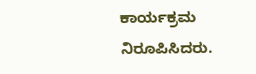ಕಾರ್ಯಕ್ರಮ ನಿರೂಪಿಸಿದರು.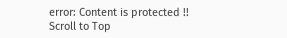error: Content is protected !!
Scroll to Top